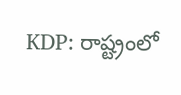KDP: రాష్ట్రంలో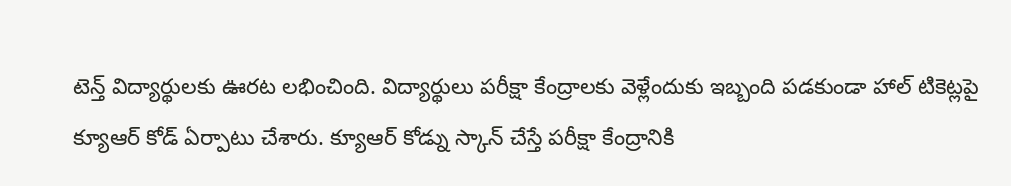టెన్త్ విద్యార్థులకు ఊరట లభించింది. విద్యార్థులు పరీక్షా కేంద్రాలకు వెళ్లేందుకు ఇబ్బంది పడకుండా హాల్ టికెట్లపై క్యూఆర్ కోడ్ ఏర్పాటు చేశారు. క్యూఆర్ కోడ్ను స్కాన్ చేస్తే పరీక్షా కేంద్రానికి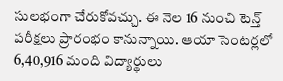సులభంగా చేరుకోవచ్చు. ఈ నెల 16 నుంచి టెన్త్ పరీక్షలు ప్రారంభం కానున్నాయి. ఆయా సెంటర్లలో 6,40,916 మంది విద్యార్థులు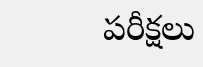పరీక్షలు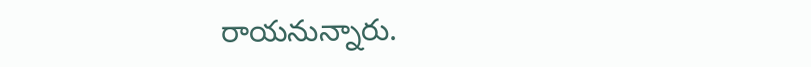రాయనున్నారు.